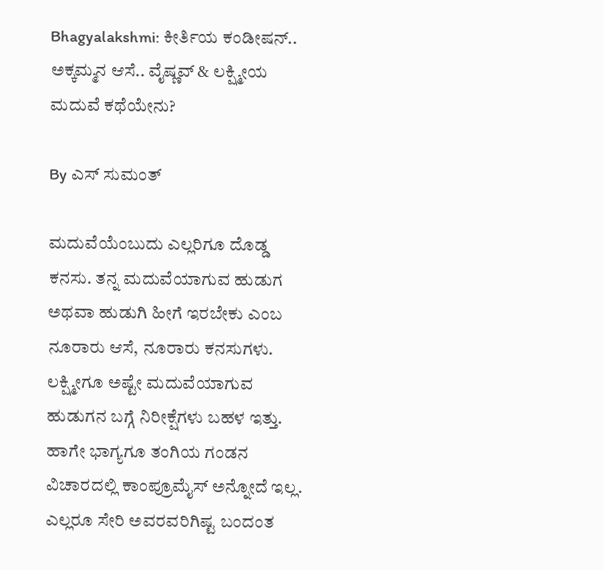Bhagyalakshmi: ಕೀರ್ತಿಯ ಕಂಡೀಷನ್.. ಅಕ್ಕಮ್ಮನ ಆಸೆ.. ವೈಷ್ಣವ್ & ಲಕ್ಷ್ಮೀಯ ಮದುವೆ ಕಥೆಯೇನು?

By ಎಸ್ ಸುಮಂತ್

ಮದುವೆಯೆಂಬುದು ಎಲ್ಲರಿಗೂ ದೊಡ್ಡ ಕನಸು. ತನ್ನ ಮದುವೆಯಾಗುವ ಹುಡುಗ ಅಥವಾ ಹುಡುಗಿ ಹೀಗೆ ಇರಬೇಕು ಎಂಬ ನೂರಾರು ಆಸೆ, ನೂರಾರು ಕನಸುಗಳು. ಲಕ್ಷ್ಮೀಗೂ ಅಷ್ಟೇ ಮದುವೆಯಾಗುವ ಹುಡುಗನ ಬಗ್ಗೆ ನಿರೀಕ್ಷೆಗಳು ಬಹಳ ಇತ್ತು. ಹಾಗೇ ಭಾಗ್ಯಗೂ ತಂಗಿಯ ಗಂಡನ ವಿಚಾರದಲ್ಲಿ ಕಾಂಪ್ರೂಮೈಸ್ ಅನ್ನೋದೆ ಇಲ್ಲ. ಎಲ್ಲರೂ ಸೇರಿ ಅವರವರಿಗಿಷ್ಟ ಬಂದಂತ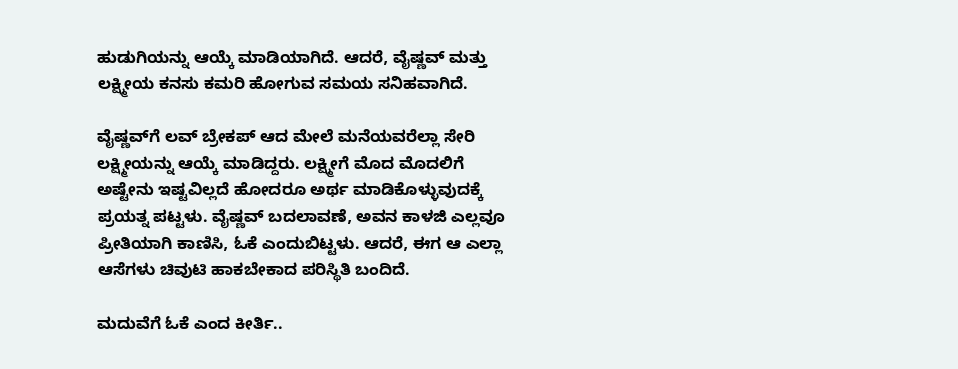ಹುಡುಗಿಯನ್ನು ಆಯ್ಕೆ ಮಾಡಿಯಾಗಿದೆ. ಆದರೆ, ವೈಷ್ಣವ್ ಮತ್ತು ಲಕ್ಷ್ಮೀಯ ಕನಸು ಕಮರಿ ಹೋಗುವ ಸಮಯ ಸನಿಹವಾಗಿದೆ.

ವೈಷ್ಣವ್‌ಗೆ ಲವ್ ಬ್ರೇಕಪ್ ಆದ ಮೇಲೆ ಮನೆಯವರೆಲ್ಲಾ ಸೇರಿ ಲಕ್ಷ್ಮೀಯನ್ನು ಆಯ್ಕೆ ಮಾಡಿದ್ದರು. ಲಕ್ಷ್ಮೀಗೆ ಮೊದ ಮೊದಲಿಗೆ ಅಷ್ಟೇನು ಇಷ್ಟವಿಲ್ಲದೆ ಹೋದರೂ ಅರ್ಥ ಮಾಡಿಕೊಳ್ಳುವುದಕ್ಕೆ ಪ್ರಯತ್ನ ಪಟ್ಟಳು. ವೈಷ್ಣವ್ ಬದಲಾವಣೆ, ಅವನ ಕಾಳಜಿ ಎಲ್ಲವೂ ಪ್ರೀತಿಯಾಗಿ ಕಾಣಿಸಿ, ಓಕೆ ಎಂದುಬಿಟ್ಟಳು. ಆದರೆ, ಈಗ ಆ ಎಲ್ಲಾ ಆಸೆಗಳು ಚಿವುಟಿ ಹಾಕಬೇಕಾದ ಪರಿಸ್ಥಿತಿ ಬಂದಿದೆ.

ಮದುವೆಗೆ ಓಕೆ ಎಂದ ಕೀರ್ತಿ..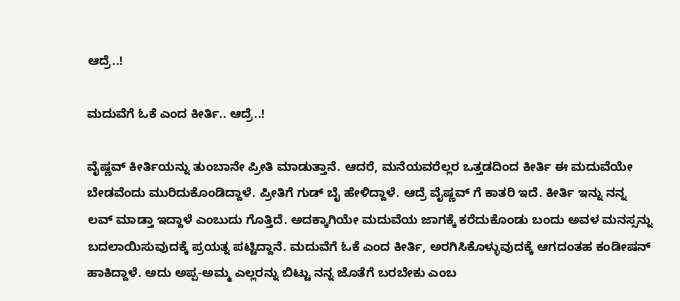ಆದ್ರೆ..!

ಮದುವೆಗೆ ಓಕೆ ಎಂದ ಕೀರ್ತಿ.. ಆದ್ರೆ..!

ವೈಷ್ಣವ್ ಕೀರ್ತಿಯನ್ನು ತುಂಬಾನೇ ಪ್ರೀತಿ ಮಾಡುತ್ತಾನೆ. ಆದರೆ, ಮನೆಯವರೆಲ್ಲರ ಒತ್ತಡದಿಂದ ಕೀರ್ತಿ ಈ ಮದುವೆಯೇ ಬೇಡವೆಂದು ಮುರಿದುಕೊಂಡಿದ್ದಾಳೆ. ಪ್ರೀತಿಗೆ ಗುಡ್ ಬೈ ಹೇಳಿದ್ದಾಳೆ. ಆದ್ರೆ ವೈಷ್ಣವ್ ಗೆ ಕಾತರಿ ಇದೆ. ಕೀರ್ತಿ ಇನ್ನು ನನ್ನ ಲವ್ ಮಾಡ್ತಾ ಇದ್ದಾಳೆ ಎಂಬುದು ಗೊತ್ತಿದೆ. ಅದಕ್ಕಾಗಿಯೇ ಮದುವೆಯ ಜಾಗಕ್ಕೆ ಕರೆದುಕೊಂಡು ಬಂದು ಅವಳ ಮನಸ್ಸನ್ನು ಬದಲಾಯಿಸುವುದಕ್ಕೆ ಪ್ರಯತ್ನ ಪಟ್ಟಿದ್ದಾನೆ. ಮದುವೆಗೆ ಓಕೆ ಎಂದ ಕೀರ್ತಿ, ಅರಗಿಸಿಕೊಳ್ಳುವುದಕ್ಕೆ ಆಗದಂತಹ ಕಂಡೀಷನ್ ಹಾಕಿದ್ದಾಳೆ. ಅದು ಅಪ್ಪ-ಅಮ್ಮ ಎಲ್ಲರನ್ನು ಬಿಟ್ಟು ನನ್ನ ಜೊತೆಗೆ ಬರಬೇಕು ಎಂಬ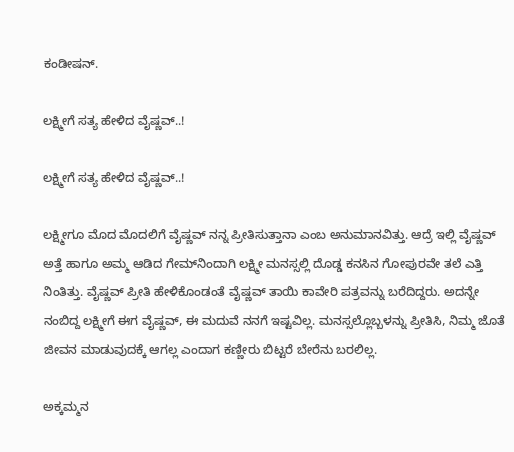ಕಂಡೀಷನ್.

ಲಕ್ಷ್ಮೀಗೆ ಸತ್ಯ ಹೇಳಿದ ವೈಷ್ಣವ್..!

ಲಕ್ಷ್ಮೀಗೆ ಸತ್ಯ ಹೇಳಿದ ವೈಷ್ಣವ್..!

ಲಕ್ಷ್ಮೀಗೂ ಮೊದ ಮೊದಲಿಗೆ ವೈಷ್ಣವ್ ನನ್ನ ಪ್ರೀತಿಸುತ್ತಾನಾ ಎಂಬ ಅನುಮಾನವಿತ್ತು. ಆದ್ರೆ ಇಲ್ಲಿ ವೈಷ್ಣವ್ ಅತ್ತೆ ಹಾಗೂ ಅಮ್ಮ ಆಡಿದ ಗೇಮ್‌ನಿಂದಾಗಿ ಲಕ್ಷ್ಮೀ ಮನಸ್ಸಲ್ಲಿ ದೊಡ್ಡ ಕನಸಿನ ಗೋಪುರವೇ ತಲೆ ಎತ್ತಿ ನಿಂತಿತ್ತು. ವೈಷ್ಣವ್ ಪ್ರೀತಿ ಹೇಳಿಕೊಂಡಂತೆ ವೈಷ್ಣವ್ ತಾಯಿ ಕಾವೇರಿ ಪತ್ರವನ್ನು ಬರೆದಿದ್ದರು. ಅದನ್ನೇ ನಂಬಿದ್ದ ಲಕ್ಷ್ಮೀಗೆ ಈಗ ವೈಷ್ಣವ್, ಈ ಮದುವೆ ನನಗೆ ಇಷ್ಟವಿಲ್ಲ. ಮನಸ್ಸಲ್ಲೊಬ್ಬಳನ್ನು ಪ್ರೀತಿಸಿ, ನಿಮ್ಮ ಜೊತೆ ಜೀವನ ಮಾಡುವುದಕ್ಕೆ ಆಗಲ್ಲ ಎಂದಾಗ ಕಣ್ಣೀರು ಬಿಟ್ಟರೆ ಬೇರೆನು ಬರಲಿಲ್ಲ.

ಅಕ್ಕಮ್ಮನ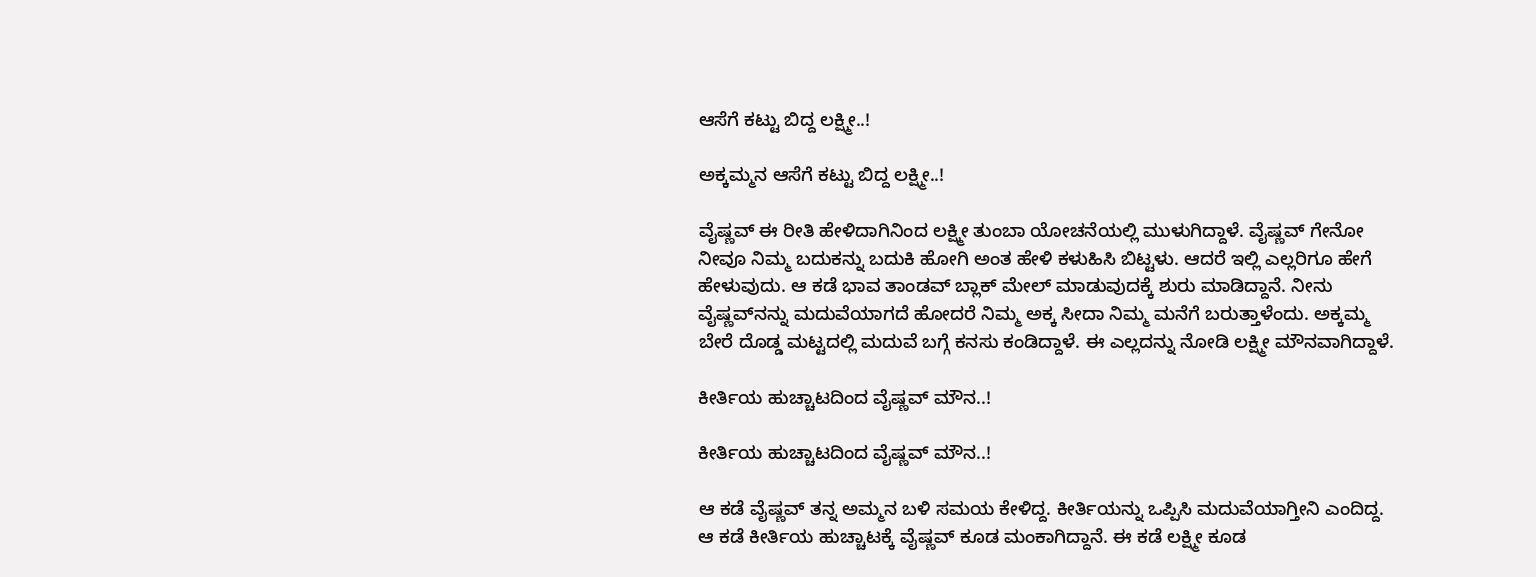ಆಸೆಗೆ ಕಟ್ಟು ಬಿದ್ದ ಲಕ್ಷ್ಮೀ..!

ಅಕ್ಕಮ್ಮನ ಆಸೆಗೆ ಕಟ್ಟು ಬಿದ್ದ ಲಕ್ಷ್ಮೀ..!

ವೈಷ್ಣವ್ ಈ ರೀತಿ ಹೇಳಿದಾಗಿನಿಂದ ಲಕ್ಷ್ಮೀ ತುಂಬಾ ಯೋಚನೆಯಲ್ಲಿ ಮುಳುಗಿದ್ದಾಳೆ. ವೈಷ್ಣವ್ ಗೇನೋ ನೀವೂ ನಿಮ್ಮ ಬದುಕನ್ನು ಬದುಕಿ ಹೋಗಿ ಅಂತ ಹೇಳಿ ಕಳುಹಿಸಿ ಬಿಟ್ಟಳು. ಆದರೆ ಇಲ್ಲಿ ಎಲ್ಲರಿಗೂ ಹೇಗೆ ಹೇಳುವುದು. ಆ ಕಡೆ ಭಾವ ತಾಂಡವ್ ಬ್ಲಾಕ್ ಮೇಲ್ ಮಾಡುವುದಕ್ಕೆ ಶುರು ಮಾಡಿದ್ದಾನೆ. ನೀನು ವೈಷ್ಣವ್‌ನನ್ನು ಮದುವೆಯಾಗದೆ ಹೋದರೆ ನಿಮ್ಮ ಅಕ್ಕ ಸೀದಾ ನಿಮ್ಮ ಮನೆಗೆ ಬರುತ್ತಾಳೆಂದು. ಅಕ್ಕಮ್ಮ ಬೇರೆ ದೊಡ್ಡ ಮಟ್ಟದಲ್ಲಿ ಮದುವೆ ಬಗ್ಗೆ ಕನಸು ಕಂಡಿದ್ದಾಳೆ. ಈ ಎಲ್ಲದನ್ನು ನೋಡಿ ಲಕ್ಷ್ಮೀ ಮೌನವಾಗಿದ್ದಾಳೆ.

ಕೀರ್ತಿಯ ಹುಚ್ಚಾಟದಿಂದ ವೈಷ್ಣವ್ ಮೌನ..!

ಕೀರ್ತಿಯ ಹುಚ್ಚಾಟದಿಂದ ವೈಷ್ಣವ್ ಮೌನ..!

ಆ ಕಡೆ ವೈಷ್ಣವ್ ತನ್ನ ಅಮ್ಮನ ಬಳಿ ಸಮಯ ಕೇಳಿದ್ದ. ಕೀರ್ತಿಯನ್ನು ಒಪ್ಪಿಸಿ ಮದುವೆಯಾಗ್ತೀನಿ ಎಂದಿದ್ದ. ಆ ಕಡೆ ಕೀರ್ತಿಯ ಹುಚ್ಚಾಟಕ್ಕೆ ವೈಷ್ಣವ್ ಕೂಡ ಮಂಕಾಗಿದ್ದಾನೆ. ಈ ಕಡೆ ಲಕ್ಷ್ಮೀ ಕೂಡ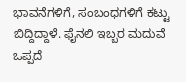ಭಾವನೆಗಳಿಗೆ, ಸಂಬಂಧಗಳಿಗೆ ಕಟ್ಟು ಬಿದ್ದಿದ್ದಾಳೆ. ಫೈನಲಿ ಇಬ್ಬರ ಮದುವೆ ಒಪ್ಪದೆ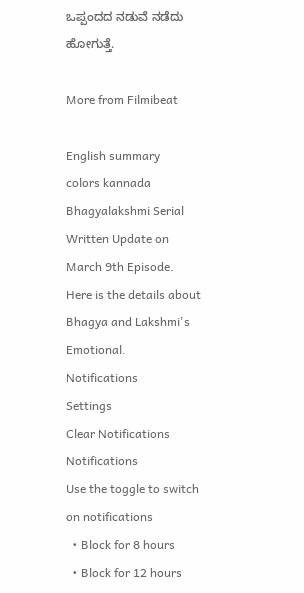ಒಪ್ಪಂದದ ನಡುವೆ ನಡೆದು ಹೋಗುತ್ತೆ.

More from Filmibeat

English summary
colors kannada Bhagyalakshmi Serial Written Update on March 9th Episode. Here is the details about Bhagya and Lakshmi's Emotional.
Notifications
Settings
Clear Notifications
Notifications
Use the toggle to switch on notifications
  • Block for 8 hours
  • Block for 12 hours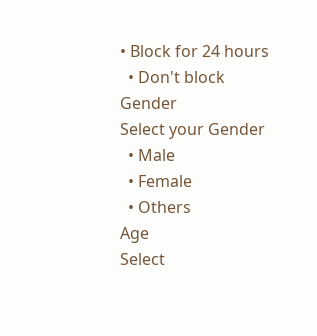• Block for 24 hours
  • Don't block
Gender
Select your Gender
  • Male
  • Female
  • Others
Age
Select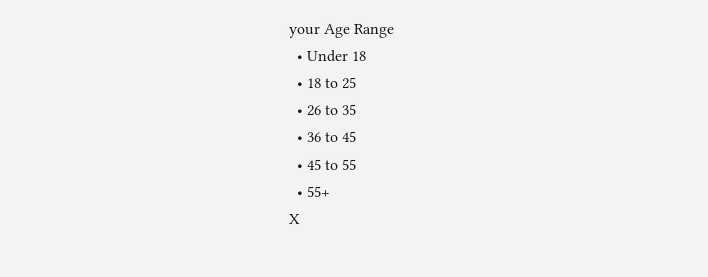your Age Range
  • Under 18
  • 18 to 25
  • 26 to 35
  • 36 to 45
  • 45 to 55
  • 55+
X